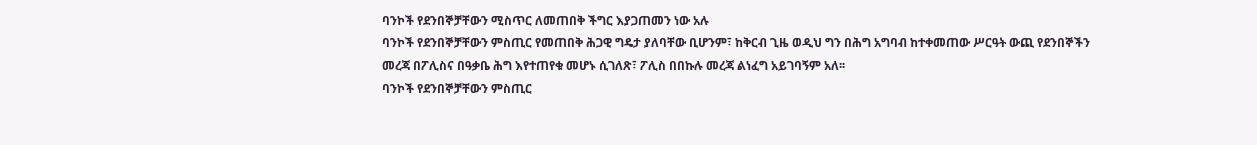ባንኮች የደንበኞቻቸውን ሚስጥር ለመጠበቅ ችግር እያጋጠመን ነው አሉ
ባንኮች የደንበኞቻቸውን ምስጢር የመጠበቅ ሕጋዊ ግዴታ ያለባቸው ቢሆንም፣ ከቅርብ ጊዜ ወዲህ ግን በሕግ አግባብ ከተቀመጠው ሥርዓት ውጪ የደንበኞችን መረጃ በፖሊስና በዓቃቤ ሕግ እየተጠየቁ መሆኑ ሲገለጽ፣ ፖሊስ በበኩሉ መረጃ ልነፈግ አይገባኝም አለ፡፡
ባንኮች የደንበኞቻቸውን ምስጢር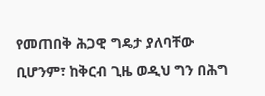የመጠበቅ ሕጋዊ ግዴታ ያለባቸው ቢሆንም፣ ከቅርብ ጊዜ ወዲህ ግን በሕግ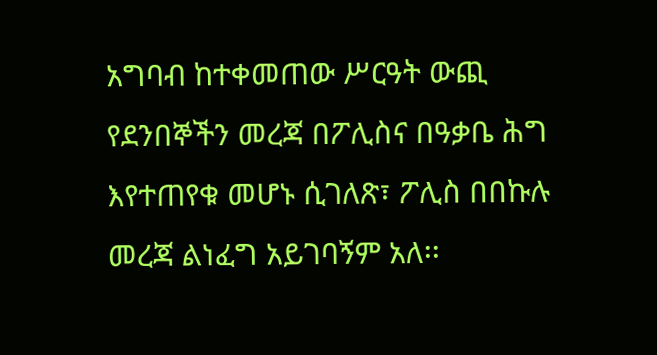አግባብ ከተቀመጠው ሥርዓት ውጪ የደንበኞችን መረጃ በፖሊስና በዓቃቤ ሕግ እየተጠየቁ መሆኑ ሲገለጽ፣ ፖሊስ በበኩሉ መረጃ ልነፈግ አይገባኝም አለ፡፡